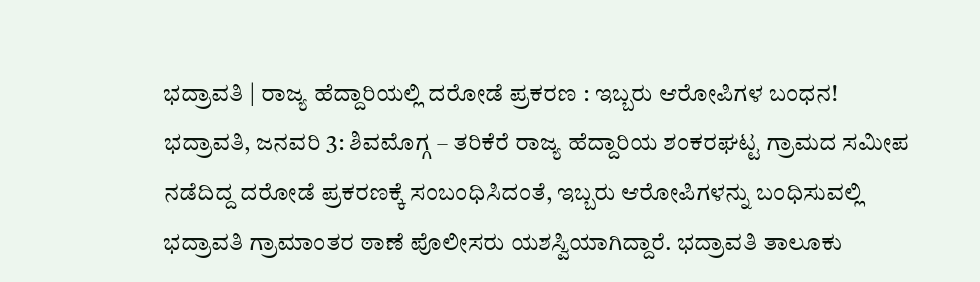ಭದ್ರಾವತಿ | ರಾಜ್ಯ ಹೆದ್ದಾರಿಯಲ್ಲಿ ದರೋಡೆ ಪ್ರಕರಣ : ಇಬ್ಬರು ಆರೋಪಿಗಳ ಬಂಧನ! ಭದ್ರಾವತಿ, ಜನವರಿ 3: ಶಿವಮೊಗ್ಗ – ತರಿಕೆರೆ ರಾಜ್ಯ ಹೆದ್ದಾರಿಯ ಶಂಕರಘಟ್ಟ ಗ್ರಾಮದ ಸಮೀಪ ನಡೆದಿದ್ದ ದರೋಡೆ ಪ್ರಕರಣಕ್ಕೆ ಸಂಬಂಧಿಸಿದಂತೆ, ಇಬ್ಬರು ಆರೋಪಿಗಳನ್ನು ಬಂಧಿಸುವಲ್ಲಿ ಭದ್ರಾವತಿ ಗ್ರಾಮಾಂತರ ಠಾಣೆ ಪೊಲೀಸರು ಯಶಸ್ವಿಯಾಗಿದ್ದಾರೆ. ಭದ್ರಾವತಿ ತಾಲೂಕು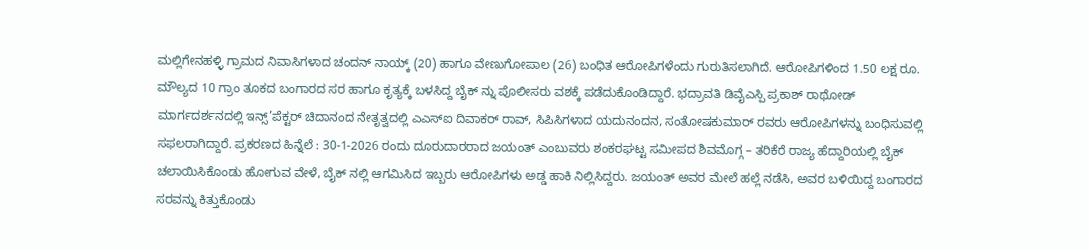ಮಲ್ಲಿಗೇನಹಳ್ಳಿ ಗ್ರಾಮದ ನಿವಾಸಿಗಳಾದ ಚಂದನ್ ನಾಯ್ಕ್ (20) ಹಾಗೂ ವೇಣುಗೋಪಾಲ (26) ಬಂಧಿತ ಆರೋಪಿಗಳೆಂದು ಗುರುತಿಸಲಾಗಿದೆ. ಆರೋಪಿಗಳಿಂದ 1.50 ಲಕ್ಷ ರೂ. ಮೌಲ್ಯದ 10 ಗ್ರಾಂ ತೂಕದ ಬಂಗಾರದ ಸರ ಹಾಗೂ ಕೃತ್ಯಕ್ಕೆ ಬಳಸಿದ್ದ ಬೈಕ್ ನ್ನು ಪೊಲೀಸರು ವಶಕ್ಕೆ ಪಡೆದುಕೊಂಡಿದ್ದಾರೆ. ಭದ್ರಾವತಿ ಡಿವೈಎಸ್ಪಿ ಪ್ರಕಾಶ್ ರಾಥೋಡ್ ಮಾರ್ಗದರ್ಶನದಲ್ಲಿ ಇನ್ಸ್’ಪೆಕ್ಟರ್ ಚಿದಾನಂದ ನೇತೃತ್ವದಲ್ಲಿ ಎಎಸ್ಐ ದಿವಾಕರ್ ರಾವ್, ಸಿಪಿಸಿಗಳಾದ ಯದುನಂದನ, ಸಂತೋಷಕುಮಾರ್ ರವರು ಆರೋಪಿಗಳನ್ನು ಬಂಧಿಸುವಲ್ಲಿ ಸಫಲರಾಗಿದ್ದಾರೆ. ಪ್ರಕರಣದ ಹಿನ್ನೆಲೆ : 30-1-2026 ರಂದು ದೂರುದಾರರಾದ ಜಯಂತ್ ಎಂಬುವರು ಶಂಕರಘಟ್ಟ ಸಮೀಪದ ಶಿವಮೊಗ್ಗ – ತರಿಕೆರೆ ರಾಜ್ಯ ಹೆದ್ದಾರಿಯಲ್ಲಿ ಬೈಕ್ ಚಲಾಯಿಸಿಕೊಂಡು ಹೋಗುವ ವೇಳೆ, ಬೈಕ್ ನಲ್ಲಿ ಆಗಮಿಸಿದ ಇಬ್ಬರು ಆರೋಪಿಗಳು ಅಡ್ಡ ಹಾಕಿ ನಿಲ್ಲಿಸಿದ್ದರು. ಜಯಂತ್ ಅವರ ಮೇಲೆ ಹಲ್ಲೆ ನಡೆಸಿ, ಅವರ ಬಳಿಯಿದ್ದ ಬಂಗಾರದ ಸರವನ್ನು ಕಿತ್ತುಕೊಂಡು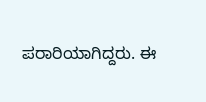ಪರಾರಿಯಾಗಿದ್ದರು. ಈ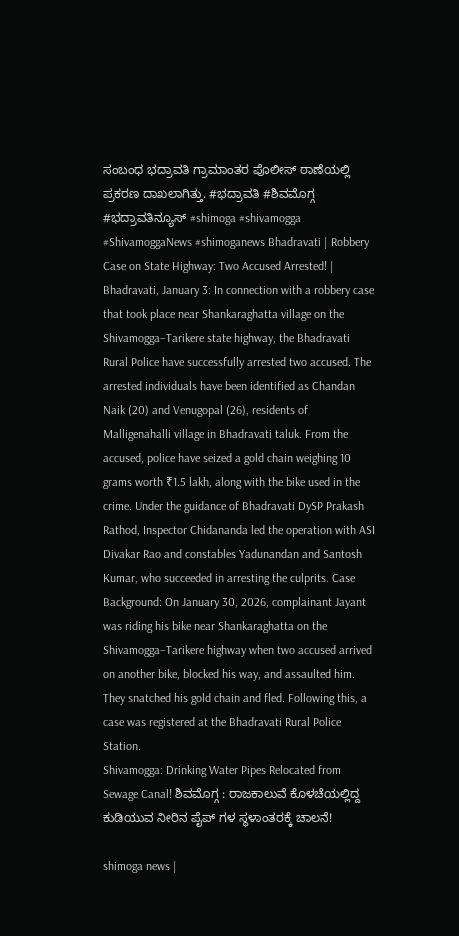ಸಂಬಂಧ ಭದ್ರಾವತಿ ಗ್ರಾಮಾಂತರ ಪೊಲೀಸ್ ಠಾಣೆಯಲ್ಲಿ ಪ್ರಕರಣ ದಾಖಲಾಗಿತ್ತು. #ಭದ್ರಾವತಿ #ಶಿವಮೊಗ್ಗ #ಭದ್ರಾವತಿನ್ಯೂಸ್ #shimoga #shivamogga #ShivamoggaNews #shimoganews Bhadravati | Robbery Case on State Highway: Two Accused Arrested! | Bhadravati, January 3: In connection with a robbery case that took place near Shankaraghatta village on the Shivamogga–Tarikere state highway, the Bhadravati Rural Police have successfully arrested two accused. The arrested individuals have been identified as Chandan Naik (20) and Venugopal (26), residents of Malligenahalli village in Bhadravati taluk. From the accused, police have seized a gold chain weighing 10 grams worth ₹1.5 lakh, along with the bike used in the crime. Under the guidance of Bhadravati DySP Prakash Rathod, Inspector Chidananda led the operation with ASI Divakar Rao and constables Yadunandan and Santosh Kumar, who succeeded in arresting the culprits. Case Background: On January 30, 2026, complainant Jayant was riding his bike near Shankaraghatta on the Shivamogga–Tarikere highway when two accused arrived on another bike, blocked his way, and assaulted him. They snatched his gold chain and fled. Following this, a case was registered at the Bhadravati Rural Police Station.
Shivamogga: Drinking Water Pipes Relocated from Sewage Canal! ಶಿವಮೊಗ್ಗ : ರಾಜಕಾಲುವೆ ಕೊಳಚೆಯಲ್ಲಿದ್ದ ಕುಡಿಯುವ ನೀರಿನ ಪೈಪ್ ಗಳ ಸ್ಥಳಾಂತರಕ್ಕೆ ಚಾಲನೆ!

shimoga news |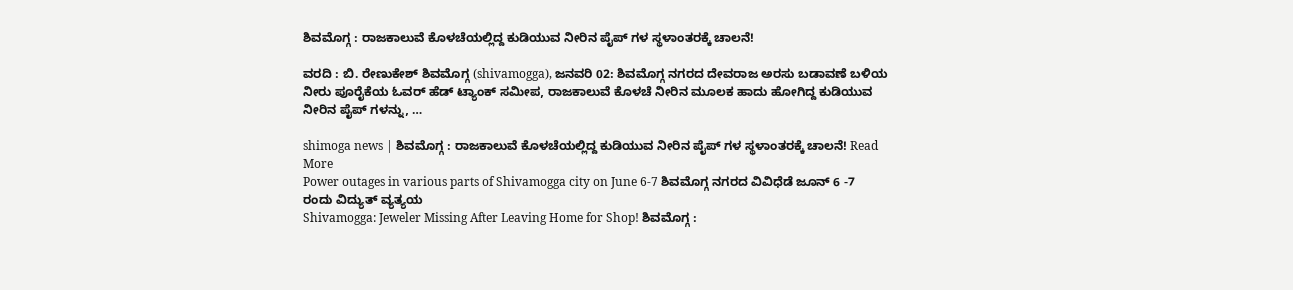ಶಿವಮೊಗ್ಗ : ರಾಜಕಾಲುವೆ ಕೊಳಚೆಯಲ್ಲಿದ್ದ ಕುಡಿಯುವ ನೀರಿನ ಪೈಪ್ ಗಳ ಸ್ಥಳಾಂತರಕ್ಕೆ ಚಾಲನೆ!

ವರದಿ : ಬಿ. ರೇಣುಕೇಶ್ ಶಿವಮೊಗ್ಗ (shivamogga), ಜನವರಿ 02: ಶಿವಮೊಗ್ಗ ನಗರದ ದೇವರಾಜ ಅರಸು ಬಡಾವಣೆ ಬಳಿಯ  ನೀರು ಪೂರೈಕೆಯ ಓವರ್ ಹೆಡ್ ಟ್ಯಾಂಕ್ ಸಮೀಪ, ರಾಜಕಾಲುವೆ ಕೊಳಚೆ ನೀರಿನ ಮೂಲಕ ಹಾದು ಹೋಗಿದ್ದ ಕುಡಿಯುವ ನೀರಿನ ಪೈಪ್ ಗಳನ್ನು, …

shimoga news | ಶಿವಮೊಗ್ಗ : ರಾಜಕಾಲುವೆ ಕೊಳಚೆಯಲ್ಲಿದ್ದ ಕುಡಿಯುವ ನೀರಿನ ಪೈಪ್ ಗಳ ಸ್ಥಳಾಂತರಕ್ಕೆ ಚಾಲನೆ! Read More
Power outages in various parts of Shivamogga city on June 6-7 ಶಿವಮೊಗ್ಗ ನಗರದ ವಿವಿಧೆಡೆ ಜೂನ್ 6 -7 ರಂದು ವಿದ್ಯುತ್ ವ್ಯತ್ಯಯ
Shivamogga: Jeweler Missing After Leaving Home for Shop! ಶಿವಮೊಗ್ಗ :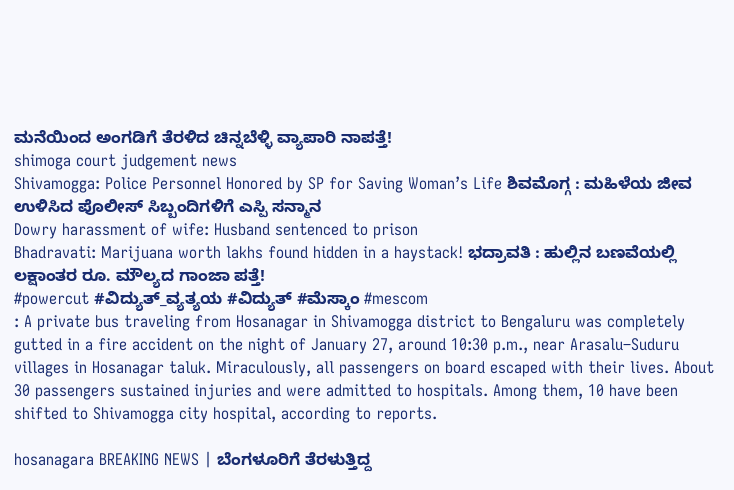ಮನೆಯಿಂದ ಅಂಗಡಿಗೆ ತೆರಳಿದ ಚಿನ್ನಬೆಳ್ಳಿ ವ್ಯಾಪಾರಿ ನಾಪತ್ತೆ!
shimoga court judgement news
Shivamogga: Police Personnel Honored by SP for Saving Woman’s Life ಶಿವಮೊಗ್ಗ : ಮಹಿಳೆಯ ಜೀವ ಉಳಿಸಿದ ಪೊಲೀಸ್ ಸಿಬ್ಬಂದಿಗಳಿಗೆ ಎಸ್ಪಿ ಸನ್ಮಾನ
Dowry harassment of wife: Husband sentenced to prison
Bhadravati: Marijuana worth lakhs found hidden in a haystack! ಭದ್ರಾವತಿ : ಹುಲ್ಲಿನ ಬಣವೆಯಲ್ಲಿ ಲಕ್ಷಾಂತರ ರೂ. ಮೌಲ್ಯದ ಗಾಂಜಾ ಪತ್ತೆ!
#powercut #ವಿದ್ಯುತ್_ವ್ಯತ್ಯಯ #ವಿದ್ಯುತ್ #ಮೆಸ್ಕಾಂ #mescom
: A private bus traveling from Hosanagar in Shivamogga district to Bengaluru was completely gutted in a fire accident on the night of January 27, around 10:30 p.m., near Arasalu–Suduru villages in Hosanagar taluk. Miraculously, all passengers on board escaped with their lives. About 30 passengers sustained injuries and were admitted to hospitals. Among them, 10 have been shifted to Shivamogga city hospital, according to reports.

hosanagara BREAKING NEWS | ಬೆಂಗಳೂರಿಗೆ ತೆರಳುತ್ತಿದ್ದ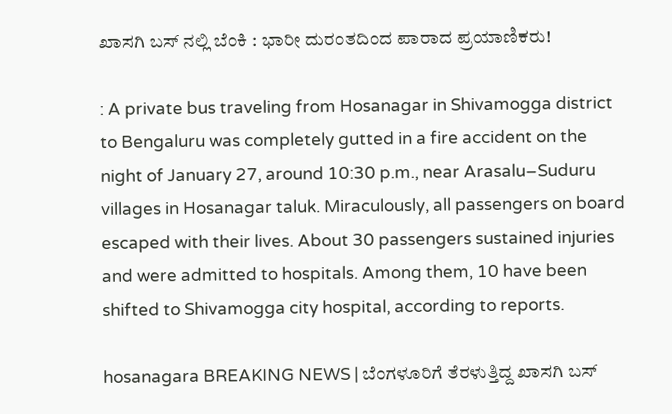ಖಾಸಗಿ ಬಸ್ ನಲ್ಲಿ ಬೆಂಕಿ : ಭಾರೀ ದುರಂತದಿಂದ ಪಾರಾದ ಪ್ರಯಾಣಿಕರು!

: A private bus traveling from Hosanagar in Shivamogga district to Bengaluru was completely gutted in a fire accident on the night of January 27, around 10:30 p.m., near Arasalu–Suduru villages in Hosanagar taluk. Miraculously, all passengers on board escaped with their lives. About 30 passengers sustained injuries and were admitted to hospitals. Among them, 10 have been shifted to Shivamogga city hospital, according to reports.

hosanagara BREAKING NEWS | ಬೆಂಗಳೂರಿಗೆ ತೆರಳುತ್ತಿದ್ದ ಖಾಸಗಿ ಬಸ್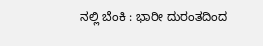ನಲ್ಲಿ ಬೆಂಕಿ : ಭಾರೀ ದುರಂತದಿಂದ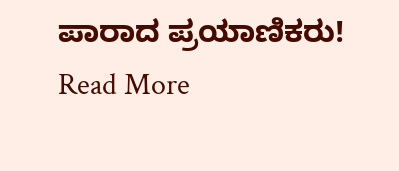ಪಾರಾದ ಪ್ರಯಾಣಿಕರು! Read More